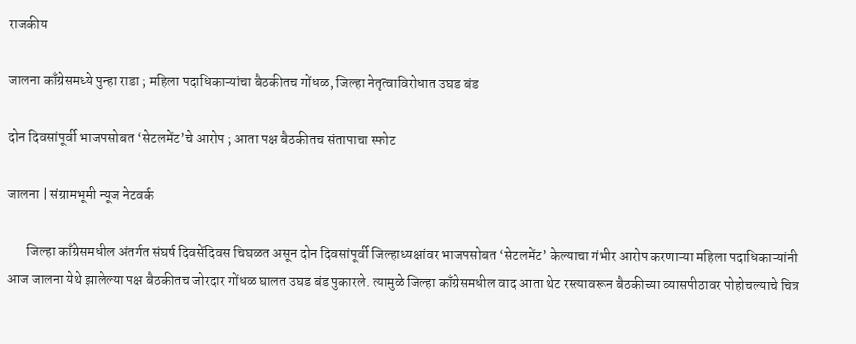राजकीय

जालना काँग्रेसमध्ये पुन्हा राडा ; महिला पदाधिकाऱ्यांचा बैठकीतच गोंधळ, जिल्हा नेतृत्वाविरोधात उघड बंड

दोन दिवसांपूर्वी भाजपसोबत ‘सेटलमेंट’चे आरोप ; आता पक्ष बैठकीतच संतापाचा स्फोट

जालना | संग्रामभूमी न्यूज नेटवर्क

       जिल्हा काँग्रेसमधील अंतर्गत संघर्ष दिवसेंदिवस चिघळत असून दोन दिवसांपूर्वी जिल्हाध्यक्षांवर भाजपसोबत ‘सेटलमेंट’ केल्याचा गंभीर आरोप करणाऱ्या महिला पदाधिकाऱ्यांनी आज जालना येथे झालेल्या पक्ष बैठकीतच जोरदार गोंधळ घालत उघड बंड पुकारले. त्यामुळे जिल्हा काँग्रेसमधील वाद आता थेट रस्त्यावरून बैठकीच्या व्यासपीठावर पोहोचल्याचे चित्र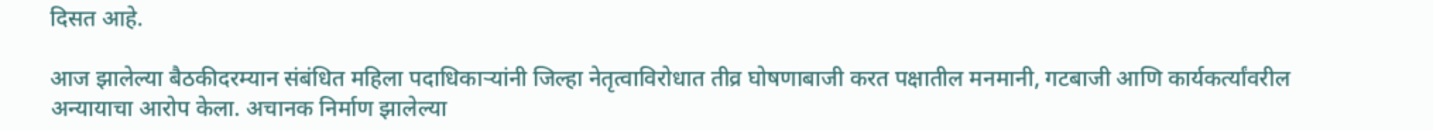दिसत आहे.

आज झालेल्या बैठकीदरम्यान संबंधित महिला पदाधिकाऱ्यांनी जिल्हा नेतृत्वाविरोधात तीव्र घोषणाबाजी करत पक्षातील मनमानी, गटबाजी आणि कार्यकर्त्यांवरील अन्यायाचा आरोप केला. अचानक निर्माण झालेल्या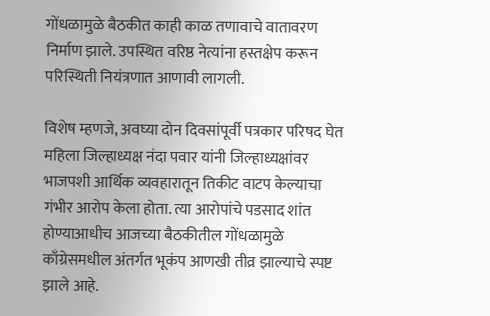गोंधळामुळे बैठकीत काही काळ तणावाचे वातावरण निर्माण झाले. उपस्थित वरिष्ठ नेत्यांना हस्तक्षेप करून परिस्थिती नियंत्रणात आणावी लागली.

विशेष म्हणजे, अवघ्या दोन दिवसांपूर्वी पत्रकार परिषद घेत महिला जिल्हाध्यक्ष नंदा पवार यांनी जिल्हाध्यक्षांवर भाजपशी आर्थिक व्यवहारातून तिकीट वाटप केल्याचा गंभीर आरोप केला होता. त्या आरोपांचे पडसाद शांत होण्याआधीच आजच्या बैठकीतील गोंधळामुळे काँग्रेसमधील अंतर्गत भूकंप आणखी तीव्र झाल्याचे स्पष्ट झाले आहे.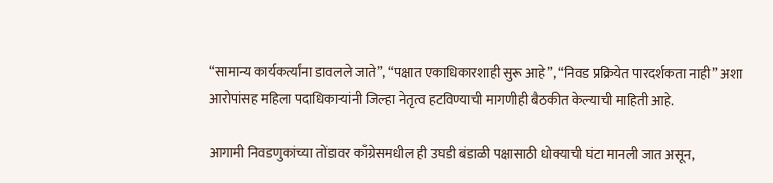“सामान्य कार्यकर्त्यांना डावलले जाते”, “पक्षात एकाधिकारशाही सुरू आहे”, “निवड प्रक्रियेत पारदर्शकता नाही” अशा आरोपांसह महिला पदाधिकाऱ्यांनी जिल्हा नेतृत्व हटविण्याची मागणीही बैठकीत केल्याची माहिती आहे.

आगामी निवडणुकांच्या तोंडावर काँग्रेसमधील ही उघडी बंडाळी पक्षासाठी धोक्याची घंटा मानली जात असून,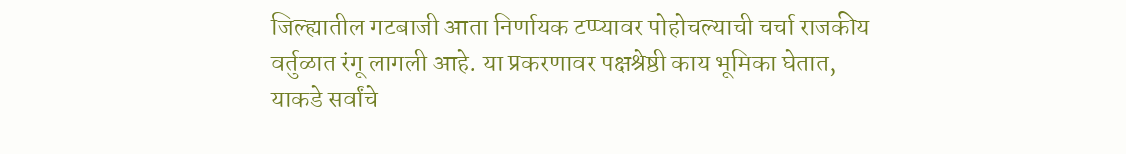जिल्ह्यातील गटबाजी आता निर्णायक टप्प्यावर पोहोचल्याची चर्चा राजकीय वर्तुळात रंगू लागली आहे. या प्रकरणावर पक्षश्रेष्ठी काय भूमिका घेतात, याकडे सर्वांचे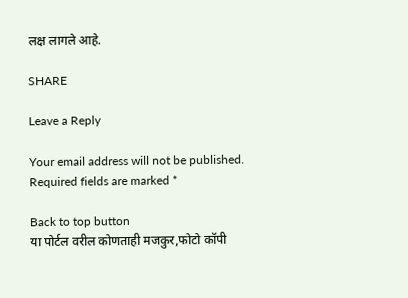लक्ष लागले आहे.

SHARE

Leave a Reply

Your email address will not be published. Required fields are marked *

Back to top button
या पोर्टल वरील कोणताही मजकुर,फोटो कॉपी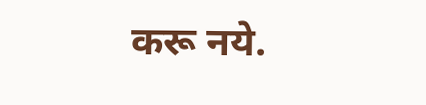करू नये.